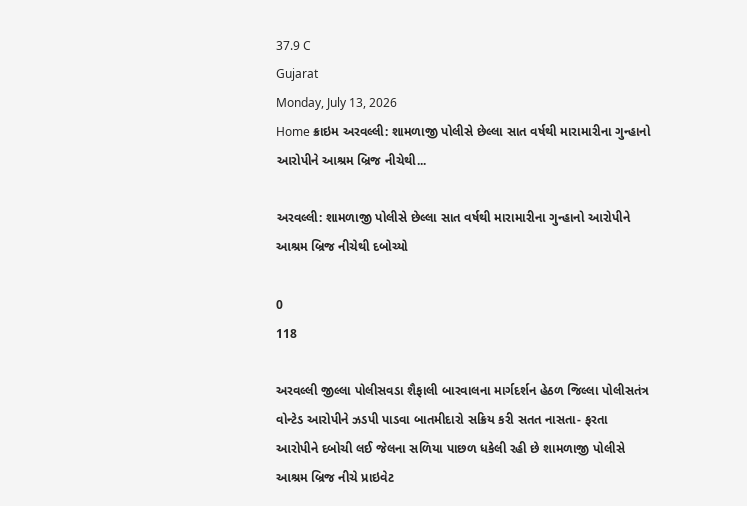37.9 C
Gujarat
Monday, July 13, 2026
Home ક્રાઇમ અરવલ્લી: શામળાજી પોલીસે છેલ્લા સાત વર્ષથી મારામારીના ગુન્હાનો આરોપીને આશ્રમ બ્રિજ નીચેથી...

અરવલ્લી: શામળાજી પોલીસે છેલ્લા સાત વર્ષથી મારામારીના ગુન્હાનો આરોપીને આશ્રમ બ્રિજ નીચેથી દબોચ્યો

0
118

અરવલ્લી જીલ્લા પોલીસવડા શૈફાલી બારવાલના માર્ગદર્શન હેઠળ જિલ્લા પોલીસતંત્ર વોન્ટેડ આરોપીને ઝડપી પાડવા બાતમીદારો સક્રિય કરી સતત નાસતા- ફરતા આરોપીને દબોચી લઈ જેલના સળિયા પાછળ ધકેલી રહી છે શામળાજી પોલીસે આશ્રમ બ્રિજ નીચે પ્રાઇવેટ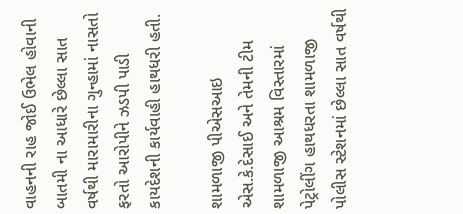વાહનની રાહ જોઈ ઉભેલ હોવાની બાતમી ના આધારે છેલ્લા સાત વર્ષથી મારામારીના ગુન્હામાં નાસતો ફરતો આરોપીને ઝડપી પાડી કાયદેશની કાર્યવાહી હાથધરી હતી.

શામળાજી પીએસઆઇ એસ.કે.દેસાઈ અને તેમની ટીમ શામળાજી આશ્રમ વિસ્તારમાં પેટ્રોલીંગ હાથધરતા શામળાજી પોલીસ સ્ટેશનમાં છેલ્લા સાત વર્ષથી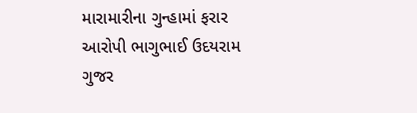મારામારીના ગુન્હામાં ફરાર આરોપી ભાગુભાઈ ઉદયરામ ગુજર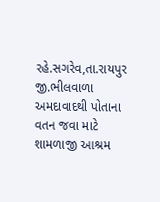રહે.સગરેવ,તા.રાયપુર જી.ભીલવાળા અમદાવાદથી પોતાના વતન જવા માટે શામળાજી આશ્રમ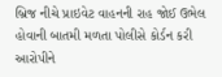બ્રિજ નીચે પ્રાઇવેટ વાહનની રાહ જોઈ ઉભેલ હોવાની બાતમી મળતા પોલીસે કોર્ડન કરી આરોપીને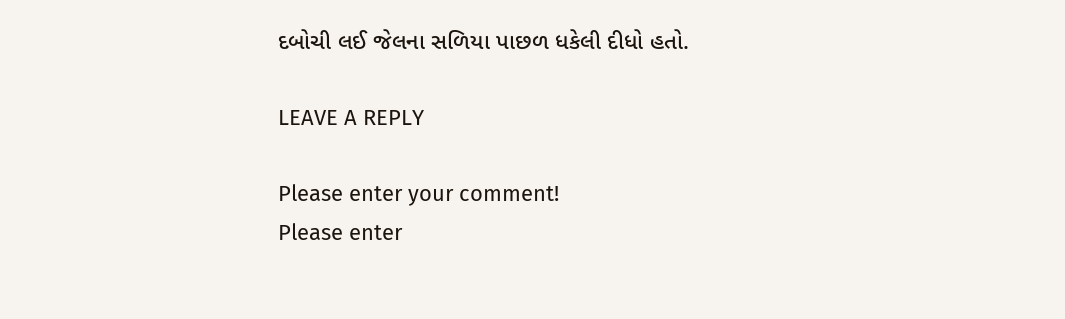દબોચી લઈ જેલના સળિયા પાછળ ધકેલી દીધો હતો.

LEAVE A REPLY

Please enter your comment!
Please enter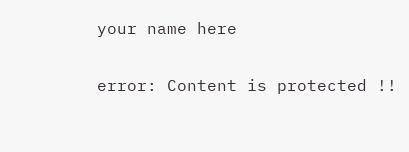your name here

error: Content is protected !!